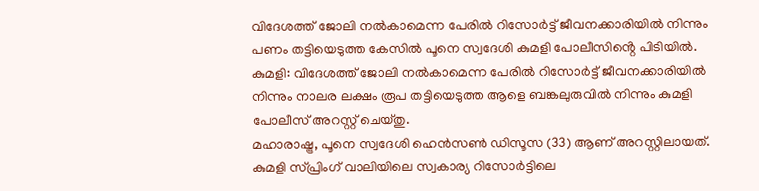വിദേശത്ത് ജോലി നൽകാമെന്ന പേരിൽ റിസോർട്ട് ജീവനക്കാരിയിൽ നിന്നും പണം തട്ടിയെടുത്ത കേസിൽ പൂനെ സ്വദേശി കുമളി പോലീസിൻ്റെ പിടിയിൽ.
കുമളി: വിദേശത്ത് ജോലി നൽകാമെന്ന പേരിൽ റിസോർട്ട് ജീവനക്കാരിയിൽ നിന്നും നാലര ലക്ഷം രൂപ തട്ടിയെടുത്ത ആളെ ബങ്കലുരുവിൽ നിന്നും കുമളി പോലീസ് അറസ്റ്റ് ചെയ്തു.
മഹാരാഷ്ട്ര, പൂനെ സ്വദേശി ഹെൻസൺ ഡിസൂസ (33) ആണ് അറസ്റ്റിലായത്.
കുമളി സ്പ്രിംഗ് വാലിയിലെ സ്വകാര്യ റിസോർട്ടിലെ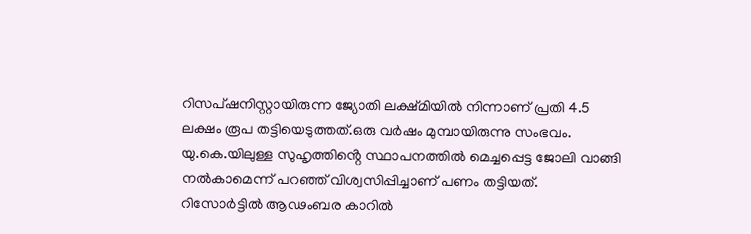റിസപ്ഷനിസ്റ്റായിരുന്ന ജ്യോതി ലക്ഷ്മിയിൽ നിന്നാണ് പ്രതി 4.5 ലക്ഷം രൂപ തട്ടിയെടുത്തത്.ഒരു വർഷം മുമ്പായിരുന്നു സംഭവം.
യു.കെ.യിലുള്ള സുഹൃത്തിൻ്റെ സ്ഥാപനത്തിൽ മെച്ചപ്പെട്ട ജോലി വാങ്ങി നൽകാമെന്ന് പറഞ്ഞ് വിശ്വസിപ്പിച്ചാണ് പണം തട്ടിയത്.
റിസോർട്ടിൽ ആഢംബര കാറിൽ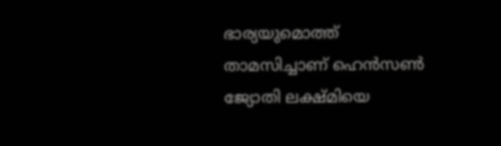ഭാര്യയുമൊത്ത് താമസിച്ചാണ് ഹെൻസൺ ജ്യോതി ലക്ഷ്മിയെ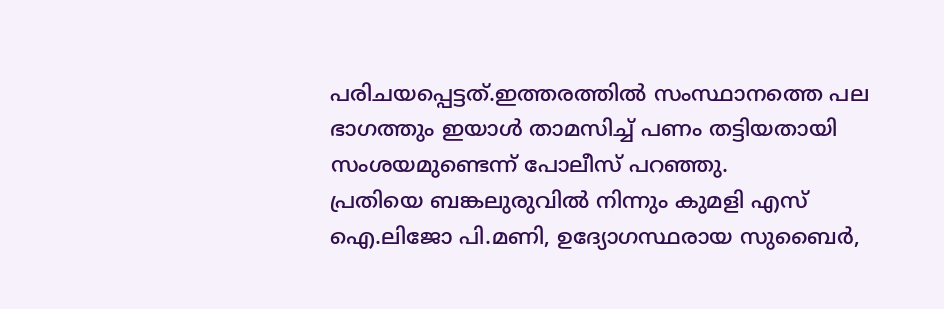പരിചയപ്പെട്ടത്.ഇത്തരത്തിൽ സംസ്ഥാനത്തെ പല ഭാഗത്തും ഇയാൾ താമസിച്ച് പണം തട്ടിയതായി സംശയമുണ്ടെന്ന് പോലീസ് പറഞ്ഞു.
പ്രതിയെ ബങ്കലുരുവിൽ നിന്നും കുമളി എസ് ഐ.ലിജോ പി.മണി, ഉദ്യോഗസ്ഥരായ സുബൈർ,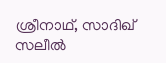ശ്രീനാഥ്, സാദിഖ് സലീൽ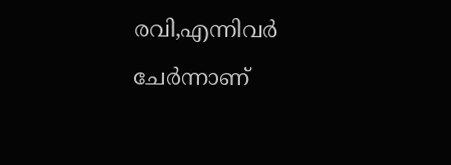രവി,എന്നിവർ ചേർന്നാണ്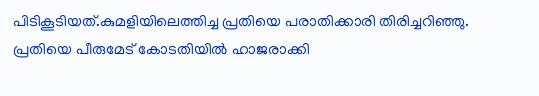പിടികൂടിയത്.കുമളിയിലെത്തിച്ച പ്രതിയെ പരാതിക്കാരി തിരിച്ചറിഞ്ഞു.
പ്രതിയെ പീരുമേട് കോടതിയിൽ ഹാജരാക്കി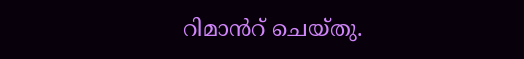റിമാൻറ് ചെയ്തു.